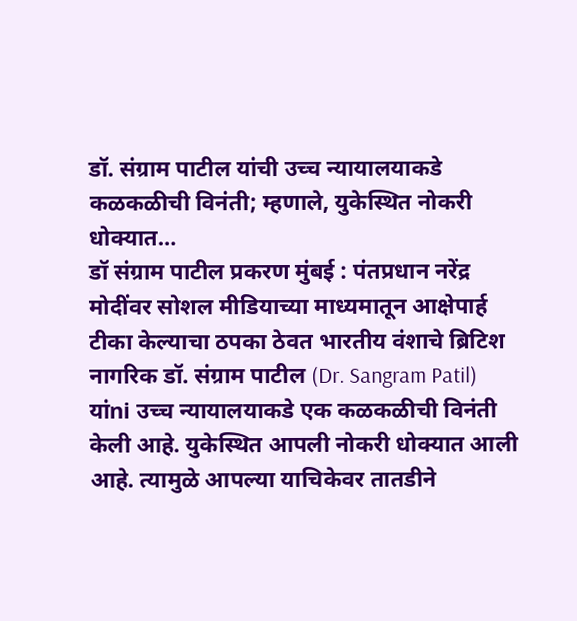डॉ. संग्राम पाटील यांची उच्च न्यायालयाकडे कळकळीची विनंती; म्हणाले, युकेस्थित नोकरी धोक्यात…
डॉ संग्राम पाटील प्रकरण मुंबई : पंतप्रधान नरेंद्र मोदींवर सोशल मीडियाच्या माध्यमातून आक्षेपार्ह टीका केल्याचा ठपका ठेवत भारतीय वंशाचे ब्रिटिश नागरिक डॉ. संग्राम पाटील (Dr. Sangram Patil) यांni उच्च न्यायालयाकडे एक कळकळीची विनंती केली आहे. युकेस्थित आपली नोकरी धोक्यात आली आहे. त्यामुळे आपल्या याचिकेवर तातडीने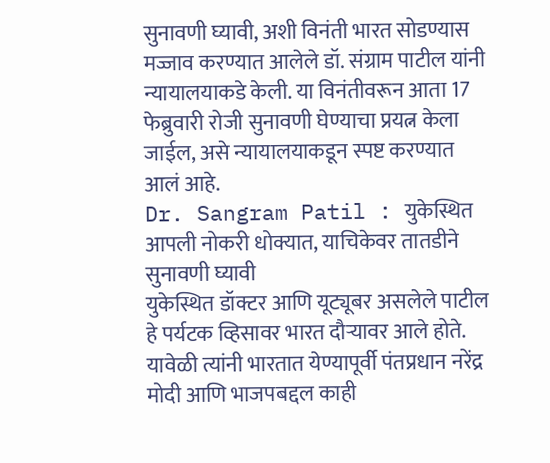सुनावणी घ्यावी, अशी विनंती भारत सोडण्यास मज्जाव करण्यात आलेले डॉ. संग्राम पाटील यांनी न्यायालयाकडे केली. या विनंतीवरून आता 17 फेब्रुवारी रोजी सुनावणी घेण्याचा प्रयत्न केला जाईल, असे न्यायालयाकडून स्पष्ट करण्यात आलं आहे.
Dr. Sangram Patil : युकेस्थित आपली नोकरी धोक्यात, याचिकेवर तातडीने सुनावणी घ्यावी
युकेस्थित डॉक्टर आणि यूट्यूबर असलेले पाटील हे पर्यटक व्हिसावर भारत दौऱ्यावर आले होते. यावेळी त्यांनी भारतात येण्यापूर्वी पंतप्रधान नरेंद्र मोदी आणि भाजपबद्दल काही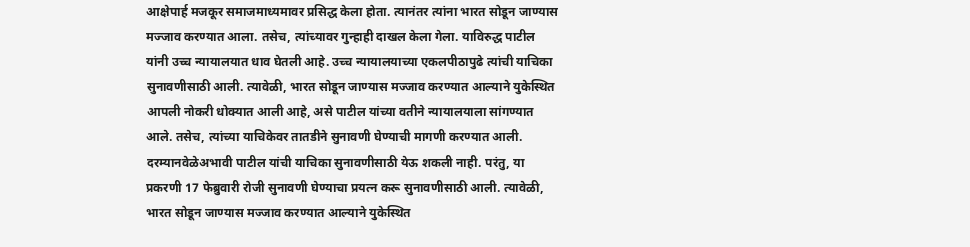आक्षेपार्ह मजकूर समाजमाध्यमावर प्रसिद्ध केला होता. त्यानंतर त्यांना भारत सोडून जाण्यास मज्जाव करण्यात आला. तसेच, त्यांच्यावर गुन्हाही दाखल केला गेला. याविरुद्ध पाटील यांनी उच्च न्यायालयात धाव घेतली आहे. उच्च न्यायालयाच्या एकलपीठापुढे त्यांची याचिका सुनावणीसाठी आली. त्यावेळी, भारत सोडून जाण्यास मज्जाव करण्यात आल्याने युकेस्थित आपली नोकरी धोक्यात आली आहे, असे पाटील यांच्या वतीने न्यायालयाला सांगण्यात आले. तसेच, त्यांच्या याचिकेवर तातडीने सुनावणी घेण्याची मागणी करण्यात आली.
दरम्यानवेळेअभावी पाटील यांची याचिका सुनावणीसाठी येऊ शकली नाही. परंतु, या प्रकरणी 17 फेब्रुवारी रोजी सुनावणी घेण्याचा प्रयत्न करू सुनावणीसाठी आली. त्यावेळी, भारत सोडून जाण्यास मज्जाव करण्यात आल्याने युकेस्थित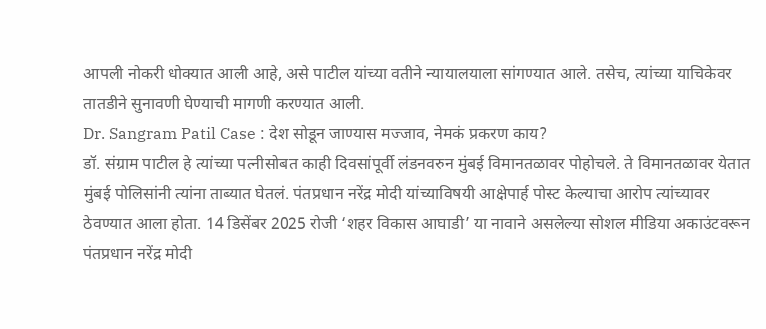आपली नोकरी धोक्यात आली आहे, असे पाटील यांच्या वतीने न्यायालयाला सांगण्यात आले. तसेच, त्यांच्या याचिकेवर तातडीने सुनावणी घेण्याची मागणी करण्यात आली.
Dr. Sangram Patil Case : देश सोडून जाण्यास मज्जाव, नेमकं प्रकरण काय?
डॉ. संग्राम पाटील हे त्यांच्या पत्नीसोबत काही दिवसांपूर्वी लंडनवरुन मुंबई विमानतळावर पोहोचले. ते विमानतळावर येतात मुंबई पोलिसांनी त्यांना ताब्यात घेतलं. पंतप्रधान नरेंद्र मोदी यांच्याविषयी आक्षेपार्ह पोस्ट केल्याचा आरोप त्यांच्यावर ठेवण्यात आला होता. 14 डिसेंबर 2025 रोजी ‘शहर विकास आघाडी’ या नावाने असलेल्या सोशल मीडिया अकाउंटवरून पंतप्रधान नरेंद्र मोदी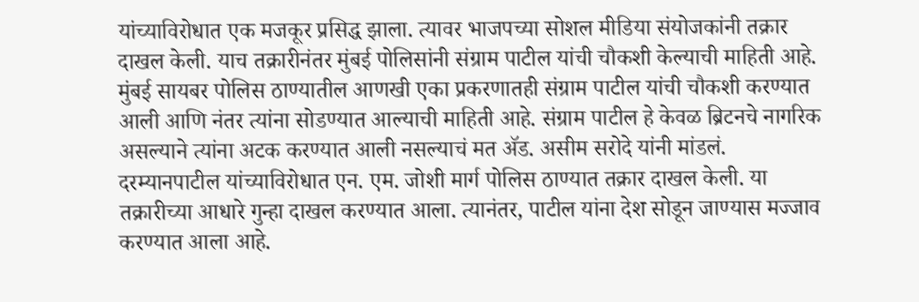यांच्याविरोधात एक मजकूर प्रसिद्ध झाला. त्यावर भाजपच्या सोशल मीडिया संयोजकांनी तक्रार दाखल केली. याच तक्रारीनंतर मुंबई पोलिसांनी संग्राम पाटील यांची चौकशी केल्याची माहिती आहे. मुंबई सायबर पोलिस ठाण्यातील आणखी एका प्रकरणातही संग्राम पाटील यांची चौकशी करण्यात आली आणि नंतर त्यांना सोडण्यात आल्याची माहिती आहे. संग्राम पाटील हे केवळ ब्रिटनचे नागरिक असल्याने त्यांना अटक करण्यात आली नसल्याचं मत ॲड. असीम सरोदे यांनी मांडलं. दरम्यानपाटील यांच्याविरोधात एन. एम. जोशी मार्ग पोलिस ठाण्यात तक्रार दाखल केली. या तक्रारीच्या आधारे गुन्हा दाखल करण्यात आला. त्यानंतर, पाटील यांना देश सोडून जाण्यास मज्जाव करण्यात आला आहे.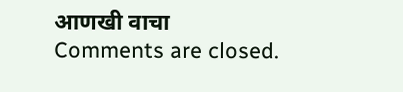आणखी वाचा
Comments are closed.